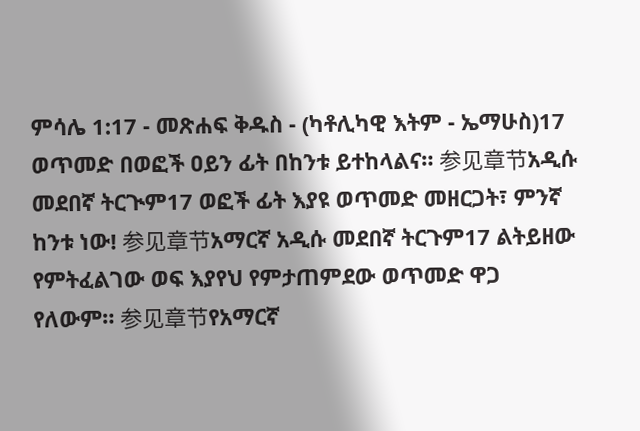ምሳሌ 1:17 - መጽሐፍ ቅዱስ - (ካቶሊካዊ እትም - ኤማሁስ)17 ወጥመድ በወፎች ዐይን ፊት በከንቱ ይተከላልና። 参见章节አዲሱ መደበኛ ትርጒም17 ወፎች ፊት እያዩ ወጥመድ መዘርጋት፣ ምንኛ ከንቱ ነው! 参见章节አማርኛ አዲሱ መደበኛ ትርጉም17 ልትይዘው የምትፈልገው ወፍ እያየህ የምታጠምደው ወጥመድ ዋጋ የለውም። 参见章节የአማርኛ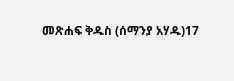መጽሐፍ ቅዱስ (ሰማንያ አሃዱ)17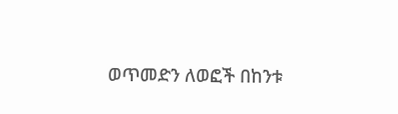ወጥመድን ለወፎች በከንቱ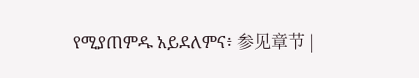የሚያጠምዱ አይደለምና፥ 参见章节 |